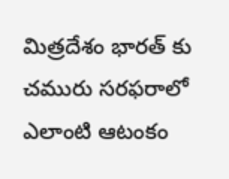మిత్రదేశం భారత్ కు చమురు సరఫరాలో ఎలాంటి ఆటంకం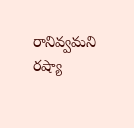రానివ్వమని రష్యా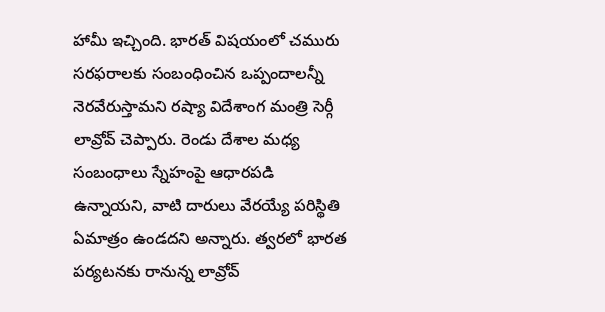హామీ ఇచ్చింది. భారత్ విషయంలో చమురు సరఫరాలకు సంబంధించిన ఒప్పందాలన్నీ నెరవేరుస్తామని రష్యా విదేశాంగ మంత్రి సెర్గీ లావ్రోవ్ చెప్పారు. రెండు దేశాల మధ్య సంబంధాలు స్నేహంపై ఆధారపడి ఉన్నాయని, వాటి దారులు వేరయ్యే పరిస్థితి ఏమాత్రం ఉండదని అన్నారు. త్వరలో భారత పర్యటనకు రానున్న లావ్రోవ్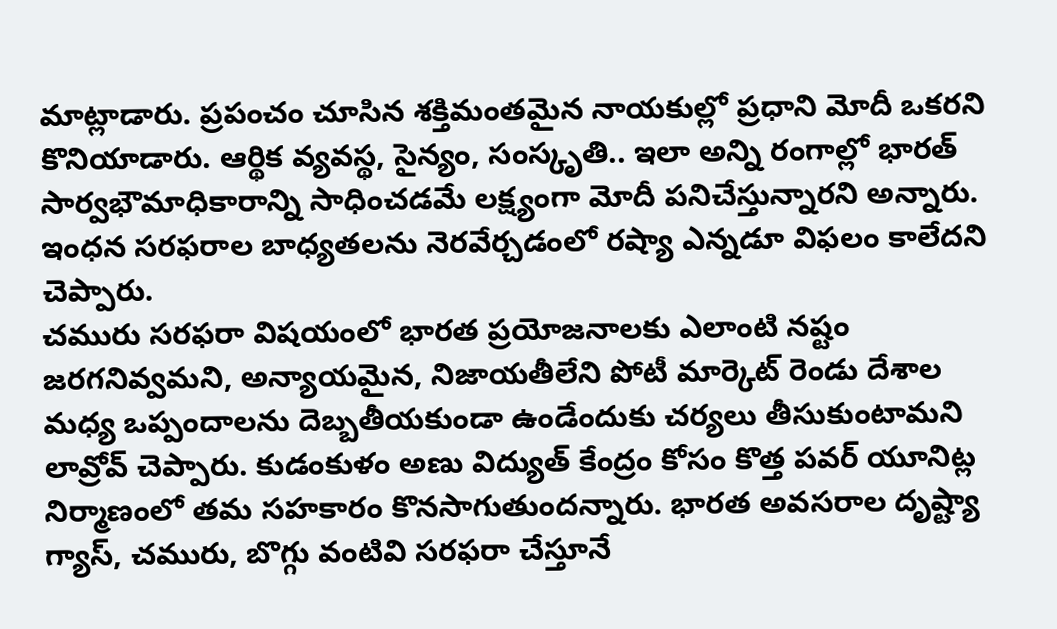మాట్లాడారు. ప్రపంచం చూసిన శక్తిమంతమైన నాయకుల్లో ప్రధాని మోదీ ఒకరని కొనియాడారు. ఆర్థిక వ్యవస్థ, సైన్యం, సంస్కృతి.. ఇలా అన్ని రంగాల్లో భారత్ సార్వభౌమాధికారాన్ని సాధించడమే లక్ష్యంగా మోదీ పనిచేస్తున్నారని అన్నారు. ఇంధన సరఫరాల బాధ్యతలను నెరవేర్చడంలో రష్యా ఎన్నడూ విఫలం కాలేదని చెప్పారు.
చమురు సరఫరా విషయంలో భారత ప్రయోజనాలకు ఎలాంటి నష్టం జరగనివ్వమని, అన్యాయమైన, నిజాయతీలేని పోటీ మార్కెట్ రెండు దేశాల మధ్య ఒప్పందాలను దెబ్బతీయకుండా ఉండేందుకు చర్యలు తీసుకుంటామని లావ్రోవ్ చెప్పారు. కుడంకుళం అణు విద్యుత్ కేంద్రం కోసం కొత్త పవర్ యూనిట్ల నిర్మాణంలో తమ సహకారం కొనసాగుతుందన్నారు. భారత అవసరాల దృష్ట్యా గ్యాస్, చమురు, బొగ్గు వంటివి సరఫరా చేస్తూనే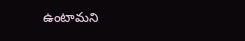ఉంటామని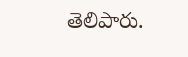తెలిపారు.